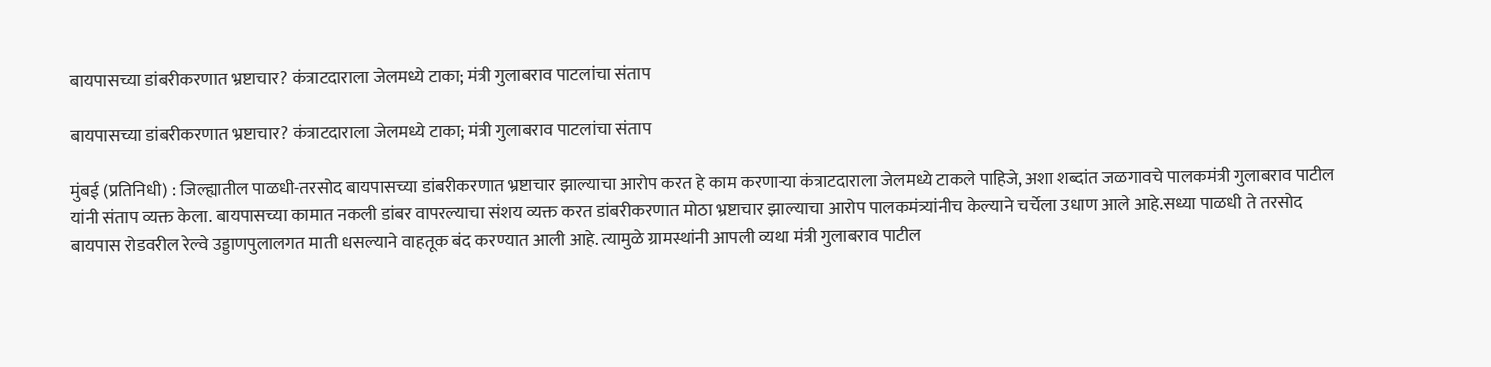बायपासच्या डांबरीकरणात भ्रष्टाचार? कंत्राटदाराला जेलमध्ये टाका; मंत्री गुलाबराव पाटलांचा संताप

बायपासच्या डांबरीकरणात भ्रष्टाचार? कंत्राटदाराला जेलमध्ये टाका; मंत्री गुलाबराव पाटलांचा संताप

मुंबई (प्रतिनिधी) : जिल्ह्यातील पाळधी-तरसोद बायपासच्या डांबरीकरणात भ्रष्टाचार झाल्याचा आरोप करत हे काम करणाऱ्या कंत्राटदाराला जेलमध्ये टाकले पाहिजे, अशा शब्दांत जळगावचे पालकमंत्री गुलाबराव पाटील यांनी संताप व्यक्त केला. बायपासच्या कामात नकली डांबर वापरल्याचा संशय व्यक्त करत डांबरीकरणात मोठा भ्रष्टाचार झाल्याचा आरोप पालकमंत्र्यांनीच केल्याने चर्चेला उधाण आले आहे.सध्या पाळधी ते तरसोद बायपास रोडवरील रेल्वे उड्डाणपुलालगत माती धसल्याने वाहतूक बंद करण्यात आली आहे. त्यामुळे ग्रामस्थांनी आपली व्यथा मंत्री गुलाबराव पाटील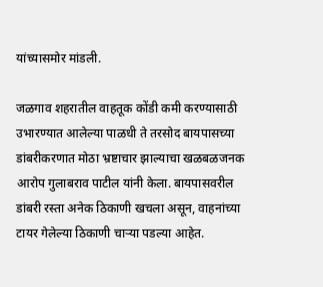यांच्यासमोर मांडली.

जळगाव शहरातील वाहतूक कोंडी कमी करण्यासाठी उभारण्यात आलेल्या पाळधी ते तरसोद बायपासच्या डांबरीकरणात मोठा भ्रष्टाचार झाल्याचा खळबळजनक आरोप गुलाबराव पाटील यांनी केला. बायपासवरील डांबरी रस्ता अनेक ठिकाणी खचला असून, वाहनांच्या टायर गेलेल्या ठिकाणी चाऱ्या पडल्या आहेत.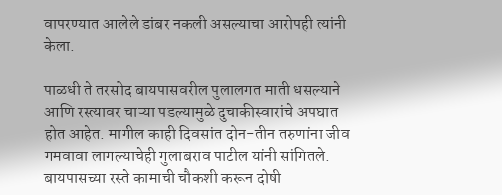वापरण्यात आलेले डांबर नकली असल्याचा आरोपही त्यांनी केला.

पाळधी ते तरसोद बायपासवरील पुलालगत माती धसल्याने आणि रस्त्यावर चाऱ्या पडल्यामुळे दुचाकीस्वारांचे अपघात होत आहेत. मागील काही दिवसांत दोन-तीन तरुणांना जीव गमवावा लागल्याचेही गुलाबराव पाटील यांनी सांगितले. बायपासच्या रस्ते कामाची चौकशी करून दोषी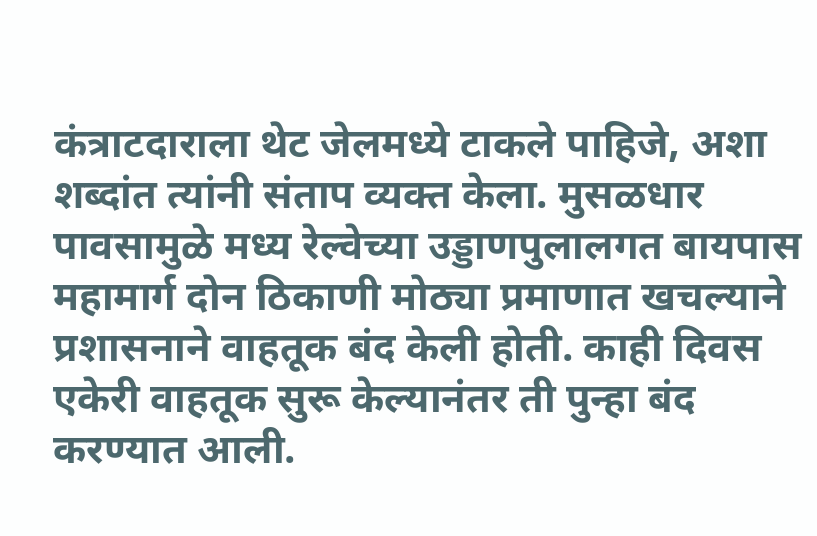कंत्राटदाराला थेट जेलमध्ये टाकले पाहिजे, अशा शब्दांत त्यांनी संताप व्यक्त केला. मुसळधार पावसामुळे मध्य रेल्वेच्या उड्डाणपुलालगत बायपास महामार्ग दोन ठिकाणी मोठ्या प्रमाणात खचल्याने प्रशासनाने वाहतूक बंद केली होती. काही दिवस एकेरी वाहतूक सुरू केल्यानंतर ती पुन्हा बंद करण्यात आली.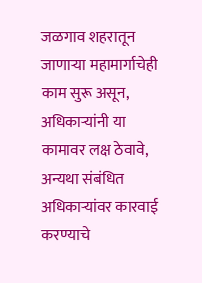जळगाव शहरातून जाणाऱ्या महामार्गाचेही काम सुरू असून, अधिकाऱ्यांनी या कामावर लक्ष ठेवावे, अन्यथा संबंधित अधिकाऱ्यांवर कारवाई करण्याचे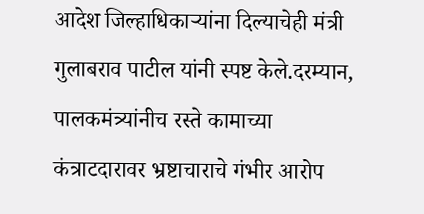आदेश जिल्हाधिकाऱ्यांना दिल्याचेही मंत्री गुलाबराव पाटील यांनी स्पष्ट केले.दरम्यान, पालकमंत्र्यांनीच रस्ते कामाच्या कंत्राटदारावर भ्रष्टाचाराचे गंभीर आरोप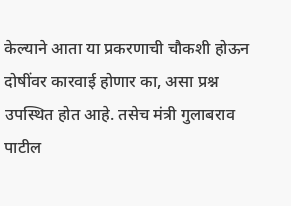केल्याने आता या प्रकरणाची चौकशी होऊन दोषींवर कारवाई होणार का, असा प्रश्न उपस्थित होत आहे. तसेच मंत्री गुलाबराव पाटील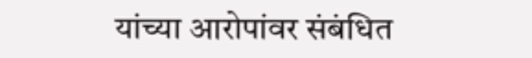यांच्या आरोपांवर संबंधित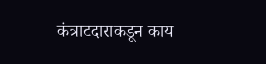कंत्राटदाराकडून काय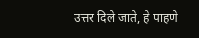उत्तर दिले जाते, हे पाहणे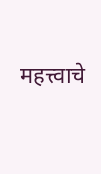महत्त्वाचे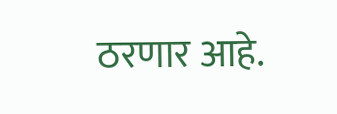ठरणार आहे.